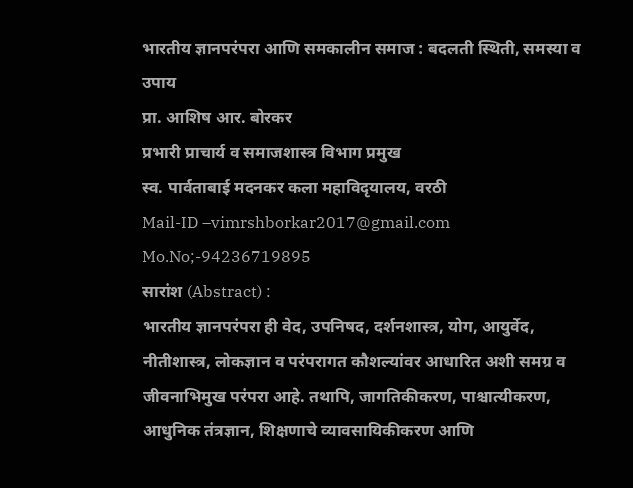भारतीय ज्ञानपरंपरा आणि समकालीन समाज : बदलती स्थिती, समस्या व उपाय
प्रा. आशिष आर. बोरकर
प्रभारी प्राचार्य व समाजशास्त्र विभाग प्रमुख
स्व. पार्वताबाई मदनकर कला महाविदृयालय, वरठी
Mail-ID –vimrshborkar2017@gmail.com
Mo.No;-94236719895
सारांश (Abstract) :
भारतीय ज्ञानपरंपरा ही वेद, उपनिषद, दर्शनशास्त्र, योग, आयुर्वेद, नीतीशास्त्र, लोकज्ञान व परंपरागत कौशल्यांवर आधारित अशी समग्र व जीवनाभिमुख परंपरा आहे. तथापि, जागतिकीकरण, पाश्चात्यीकरण, आधुनिक तंत्रज्ञान, शिक्षणाचे व्यावसायिकीकरण आणि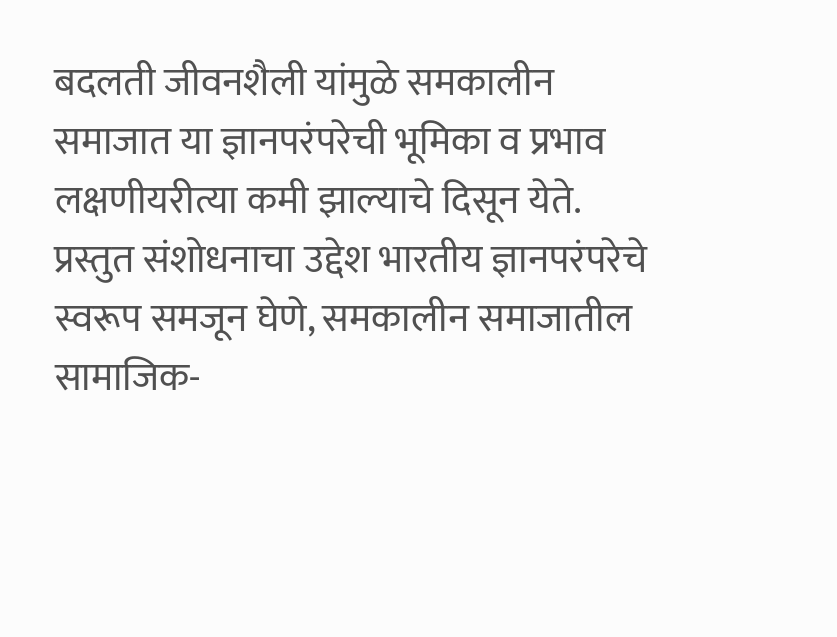बदलती जीवनशैली यांमुळे समकालीन समाजात या ज्ञानपरंपरेची भूमिका व प्रभाव लक्षणीयरीत्या कमी झाल्याचे दिसून येते. प्रस्तुत संशोधनाचा उद्देश भारतीय ज्ञानपरंपरेचे स्वरूप समजून घेणे, समकालीन समाजातील सामाजिक-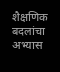शैक्षणिक बदलांचा अभ्यास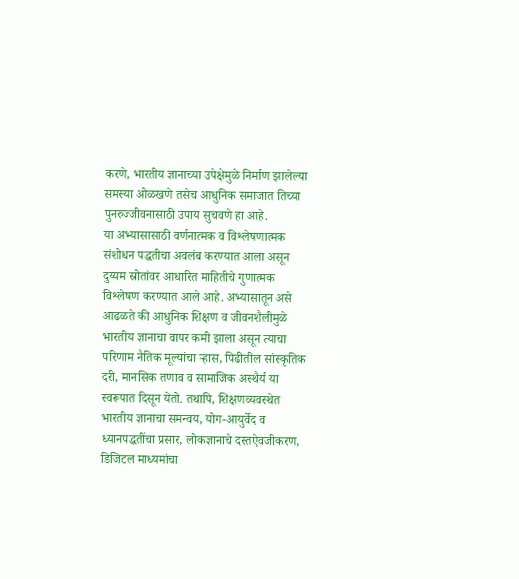करणे, भारतीय ज्ञानाच्या उपेक्षेमुळे निर्माण झालेल्या समस्या ओळखणे तसेच आधुनिक समाजात तिच्या पुनरुज्जीवनासाठी उपाय सुचवणे हा आहे.
या अभ्यासासाठी वर्णनात्मक व विश्लेषणात्मक संशोधन पद्धतीचा अवलंब करण्यात आला असून दुय्यम स्रोतांवर आधारित माहितीचे गुणात्मक विश्लेषण करण्यात आले आहे. अभ्यासातून असे आढळते की आधुनिक शिक्षण व जीवनशैलीमुळे भारतीय ज्ञानाचा वापर कमी झाला असून त्याचा परिणाम नैतिक मूल्यांचा ऱ्हास, पिढीतील सांस्कृतिक दरी, मानसिक तणाव व सामाजिक अस्थैर्य या स्वरूपात दिसून येतो. तथापि, शिक्षणव्यवस्थेत भारतीय ज्ञानाचा समन्वय, योग-आयुर्वेद व ध्यानपद्धतींचा प्रसार, लोकज्ञानाचे दस्तऐवजीकरण, डिजिटल माध्यमांचा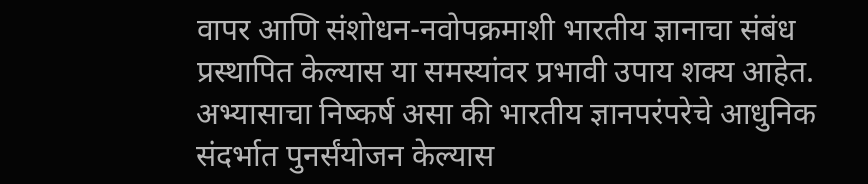वापर आणि संशोधन-नवोपक्रमाशी भारतीय ज्ञानाचा संबंध प्रस्थापित केल्यास या समस्यांवर प्रभावी उपाय शक्य आहेत.
अभ्यासाचा निष्कर्ष असा की भारतीय ज्ञानपरंपरेचे आधुनिक संदर्भात पुनर्संयोजन केल्यास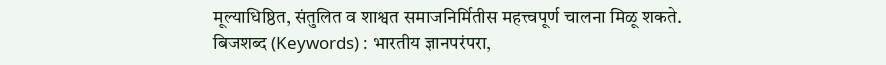मूल्याधिष्ठित, संतुलित व शाश्वत समाजनिर्मितीस महत्त्वपूर्ण चालना मिळू शकते.
बिजशब्द (Keywords) : भारतीय ज्ञानपरंपरा,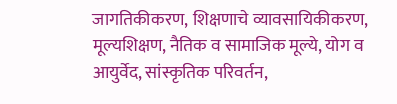जागतिकीकरण, शिक्षणाचे व्यावसायिकीकरण, मूल्यशिक्षण, नैतिक व सामाजिक मूल्ये, योग व आयुर्वेद, सांस्कृतिक परिवर्तन,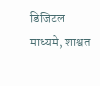डिजिटल माध्यमे, शाश्वत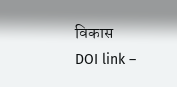विकास
DOI link –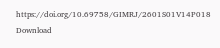https://doi.org/10.69758/GIMRJ/2601S01V14P018
Download